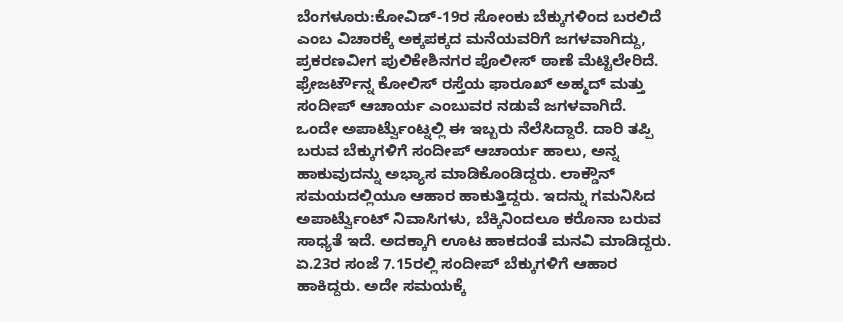ಬೆಂಗಳೂರು:ಕೋವಿಡ್-19ರ ಸೋಂಕು ಬೆಕ್ಕುಗಳಿಂದ ಬರಲಿದೆ ಎಂಬ ವಿಚಾರಕ್ಕೆ ಅಕ್ಕಪಕ್ಕದ ಮನೆಯವರಿಗೆ ಜಗಳವಾಗಿದ್ದು, ಪ್ರಕರಣವೀಗ ಪುಲಿಕೇಶಿನಗರ ಪೊಲೀಸ್ ಠಾಣೆ ಮೆಟ್ಟಿಲೇರಿದೆ. ಫ್ರೇಜರ್ಟೌನ್ನ ಕೋಲಿಸ್ ರಸ್ತೆಯ ಫಾರೂಖ್ ಅಹ್ಮದ್ ಮತ್ತು ಸಂದೀಪ್ ಆಚಾರ್ಯ ಎಂಬುವರ ನಡುವೆ ಜಗಳವಾಗಿದೆ.
ಒಂದೇ ಅಪಾರ್ಟ್ವೆುಂಟ್ನಲ್ಲಿ ಈ ಇಬ್ಬರು ನೆಲೆಸಿದ್ದಾರೆ. ದಾರಿ ತಪ್ಪಿ ಬರುವ ಬೆಕ್ಕುಗಳಿಗೆ ಸಂದೀಪ್ ಆಚಾರ್ಯ ಹಾಲು, ಅನ್ನ ಹಾಕುವುದನ್ನು ಅಭ್ಯಾಸ ಮಾಡಿಕೊಂಡಿದ್ದರು. ಲಾಕ್ಡೌನ್ ಸಮಯದಲ್ಲಿಯೂ ಆಹಾರ ಹಾಕುತ್ತಿದ್ದರು. ಇದನ್ನು ಗಮನಿಸಿದ ಅಪಾರ್ಟ್ವೆುಂಟ್ ನಿವಾಸಿಗಳು, ಬೆಕ್ಕಿನಿಂದಲೂ ಕರೊನಾ ಬರುವ ಸಾಧ್ಯತೆ ಇದೆ. ಅದಕ್ಕಾಗಿ ಊಟ ಹಾಕದಂತೆ ಮನವಿ ಮಾಡಿದ್ದರು.
ಏ.23ರ ಸಂಜೆ 7.15ರಲ್ಲಿ ಸಂದೀಪ್ ಬೆಕ್ಕುಗಳಿಗೆ ಆಹಾರ ಹಾಕಿದ್ದರು. ಅದೇ ಸಮಯಕ್ಕೆ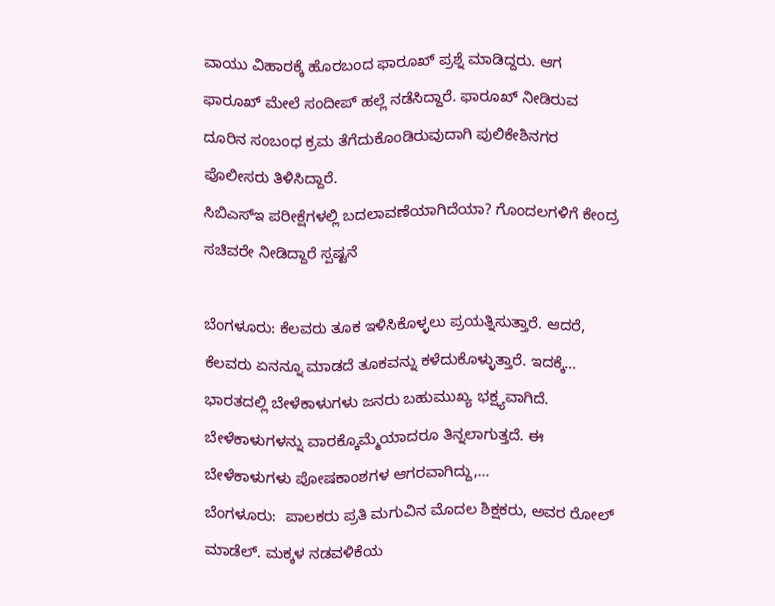ವಾಯು ವಿಹಾರಕ್ಕೆ ಹೊರಬಂದ ಫಾರೂಖ್ ಪ್ರಶ್ನೆ ಮಾಡಿದ್ದರು. ಆಗ ಫಾರೂಖ್ ಮೇಲೆ ಸಂದೀಪ್ ಹಲ್ಲೆ ನಡೆಸಿದ್ದಾರೆ. ಫಾರೂಖ್ ನೀಡಿರುವ ದೂರಿನ ಸಂಬಂಧ ಕ್ರಮ ತೆಗೆದುಕೊಂಡಿರುವುದಾಗಿ ಪುಲಿಕೇಶಿನಗರ ಪೊಲೀಸರು ತಿಳಿಸಿದ್ದಾರೆ.
ಸಿಬಿಎಸ್ಇ ಪರೀಕ್ಷೆಗಳಲ್ಲಿ ಬದಲಾವಣೆಯಾಗಿದೆಯಾ? ಗೊಂದಲಗಳಿಗೆ ಕೇಂದ್ರ ಸಚಿವರೇ ನೀಡಿದ್ದಾರೆ ಸ್ಪಷ್ಟನೆ

ಬೆಂಗಳೂರು: ಕೆಲವರು ತೂಕ ಇಳಿಸಿಕೊಳ್ಳಲು ಪ್ರಯತ್ನಿಸುತ್ತಾರೆ. ಆದರೆ, ಕೆಲವರು ಏನನ್ನೂ ಮಾಡದೆ ತೂಕವನ್ನು ಕಳೆದುಕೊಳ್ಳುತ್ತಾರೆ. ಇದಕ್ಕೆ…
ಭಾರತದಲ್ಲಿ ಬೇಳೆಕಾಳುಗಳು ಜನರು ಬಹುಮುಖ್ಯ ಭಕ್ಷ್ಯವಾಗಿದೆ. ಬೇಳೆಕಾಳುಗಳನ್ನು ವಾರಕ್ಕೊಮ್ಮೆಯಾದರೂ ತಿನ್ನಲಾಗುತ್ತದೆ. ಈ ಬೇಳೆಕಾಳುಗಳು ಪೋಷಕಾಂಶಗಳ ಆಗರವಾಗಿದ್ದು,…
ಬೆಂಗಳೂರು:  ಪಾಲಕರು ಪ್ರತಿ ಮಗುವಿನ ಮೊದಲ ಶಿಕ್ಷಕರು, ಅವರ ರೋಲ್ ಮಾಡೆಲ್. ಮಕ್ಕಳ ನಡವಳಿಕೆಯ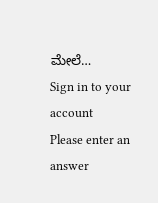ಮೇಲೆ…
Sign in to your account
Please enter an answer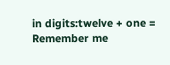in digits:twelve + one =
Remember me